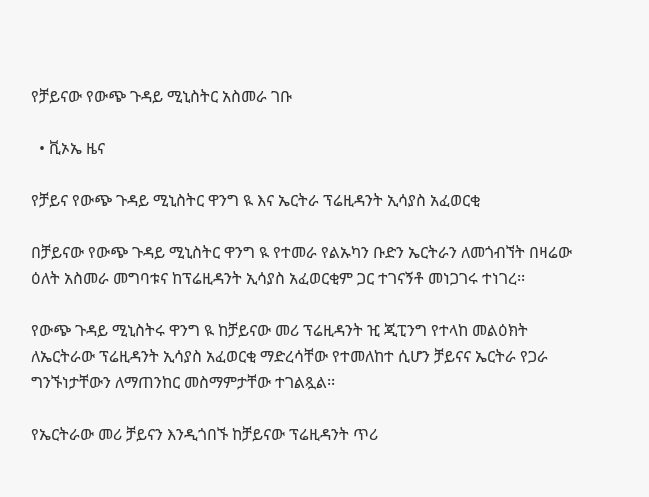የቻይናው የውጭ ጉዳይ ሚኒስትር አስመራ ገቡ

  • ቪኦኤ ዜና

የቻይና የውጭ ጉዳይ ሚኒስትር ዋንግ ዪ እና ኤርትራ ፕሬዚዳንት ኢሳያስ አፈወርቂ

በቻይናው የውጭ ጉዳይ ሚኒስትር ዋንግ ዪ የተመራ የልኡካን ቡድን ኤርትራን ለመጎብኘት በዛሬው ዕለት አስመራ መግባቱና ከፕሬዚዳንት ኢሳያስ አፈወርቂም ጋር ተገናኝቶ መነጋገሩ ተነገረ፡፡

የውጭ ጉዳይ ሚኒስትሩ ዋንግ ዪ ከቻይናው መሪ ፕሬዚዳንት ዢ ጂፒንግ የተላከ መልዕክት ለኤርትራው ፕሬዚዳንት ኢሳያስ አፈወርቂ ማድረሳቸው የተመለከተ ሲሆን ቻይናና ኤርትራ የጋራ ግንኙነታቸውን ለማጠንከር መስማምታቸው ተገልጿል፡፡

የኤርትራው መሪ ቻይናን እንዲጎበኙ ከቻይናው ፕሬዚዳንት ጥሪ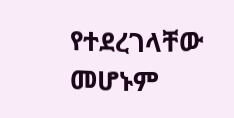የተደረገላቸው መሆኑም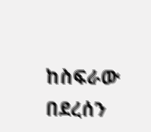ከስፍራው በደረሰን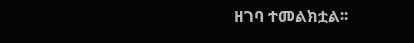ዘገባ ተመልክቷል፡፡